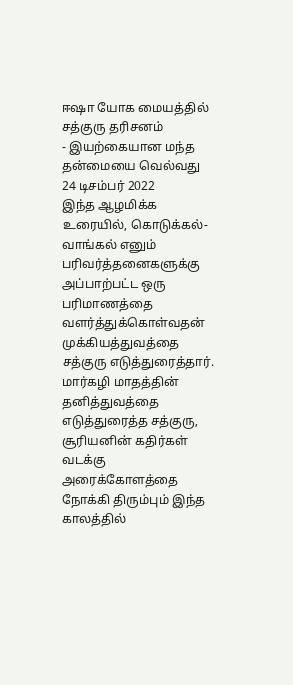ஈஷா யோக மையத்தில் சத்குரு தரிசனம்
- இயற்கையான மந்த தன்மையை வெல்வது
24 டிசம்பர் 2022
இந்த ஆழமிக்க உரையில், கொடுக்கல்-வாங்கல் எனும் பரிவர்த்தனைகளுக்கு அப்பாற்பட்ட ஒரு பரிமாணத்தை வளர்த்துக்கொள்வதன் முக்கியத்துவத்தை சத்குரு எடுத்துரைத்தார். மார்கழி மாதத்தின் தனித்துவத்தை எடுத்துரைத்த சத்குரு, சூரியனின் கதிர்கள் வடக்கு அரைக்கோளத்தை நோக்கி திரும்பும் இந்த காலத்தில்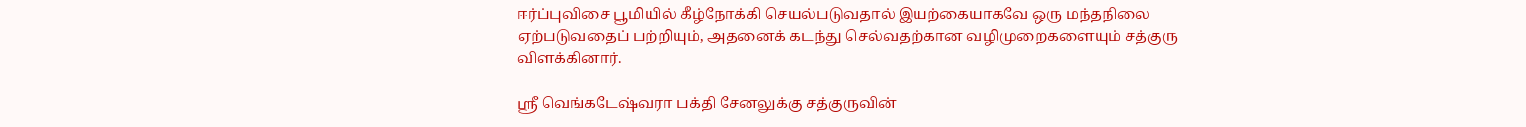ஈர்ப்புவிசை பூமியில் கீழ்நோக்கி செயல்படுவதால் இயற்கையாகவே ஒரு மந்தநிலை ஏற்படுவதைப் பற்றியும், அதனைக் கடந்து செல்வதற்கான வழிமுறைகளையும் சத்குரு விளக்கினார்.

ஸ்ரீ வெங்கடேஷ்வரா பக்தி சேனலுக்கு சத்குருவின்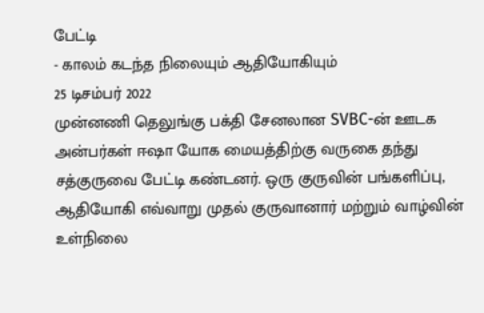பேட்டி
- காலம் கடந்த நிலையும் ஆதியோகியும்
25 டிசம்பர் 2022
முன்னணி தெலுங்கு பக்தி சேனலான SVBC-ன் ஊடக அன்பர்கள் ஈஷா யோக மையத்திற்கு வருகை தந்து சத்குருவை பேட்டி கண்டனர். ஒரு குருவின் பங்களிப்பு, ஆதியோகி எவ்வாறு முதல் குருவானார் மற்றும் வாழ்வின் உள்நிலை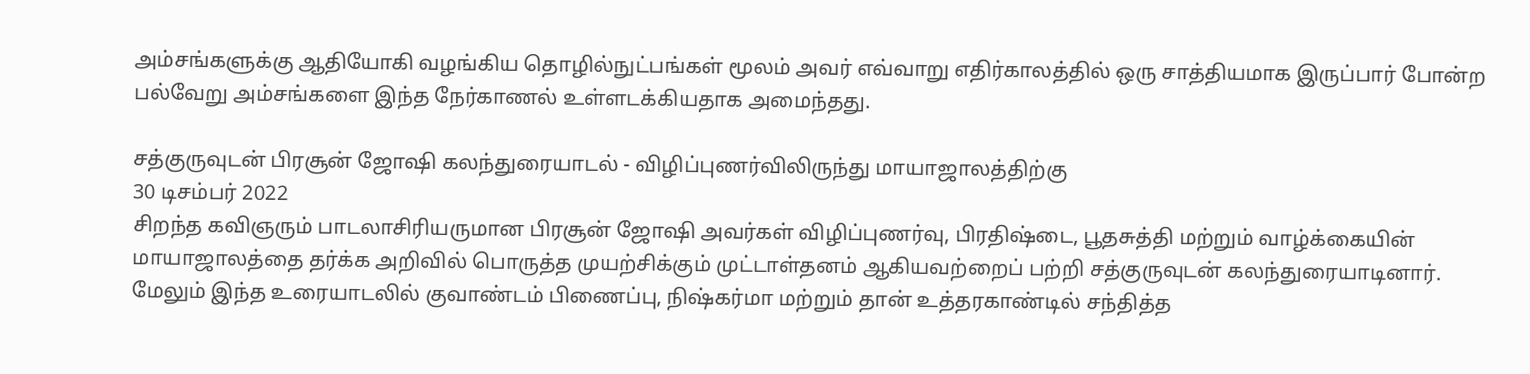அம்சங்களுக்கு ஆதியோகி வழங்கிய தொழில்நுட்பங்கள் மூலம் அவர் எவ்வாறு எதிர்காலத்தில் ஒரு சாத்தியமாக இருப்பார் போன்ற பல்வேறு அம்சங்களை இந்த நேர்காணல் உள்ளடக்கியதாக அமைந்தது.

சத்குருவுடன் பிரசூன் ஜோஷி கலந்துரையாடல் - விழிப்புணர்விலிருந்து மாயாஜாலத்திற்கு
30 டிசம்பர் 2022
சிறந்த கவிஞரும் பாடலாசிரியருமான பிரசூன் ஜோஷி அவர்கள் விழிப்புணர்வு, பிரதிஷ்டை, பூதசுத்தி மற்றும் வாழ்க்கையின் மாயாஜாலத்தை தர்க்க அறிவில் பொருத்த முயற்சிக்கும் முட்டாள்தனம் ஆகியவற்றைப் பற்றி சத்குருவுடன் கலந்துரையாடினார். மேலும் இந்த உரையாடலில் குவாண்டம் பிணைப்பு, நிஷ்கர்மா மற்றும் தான் உத்தரகாண்டில் சந்தித்த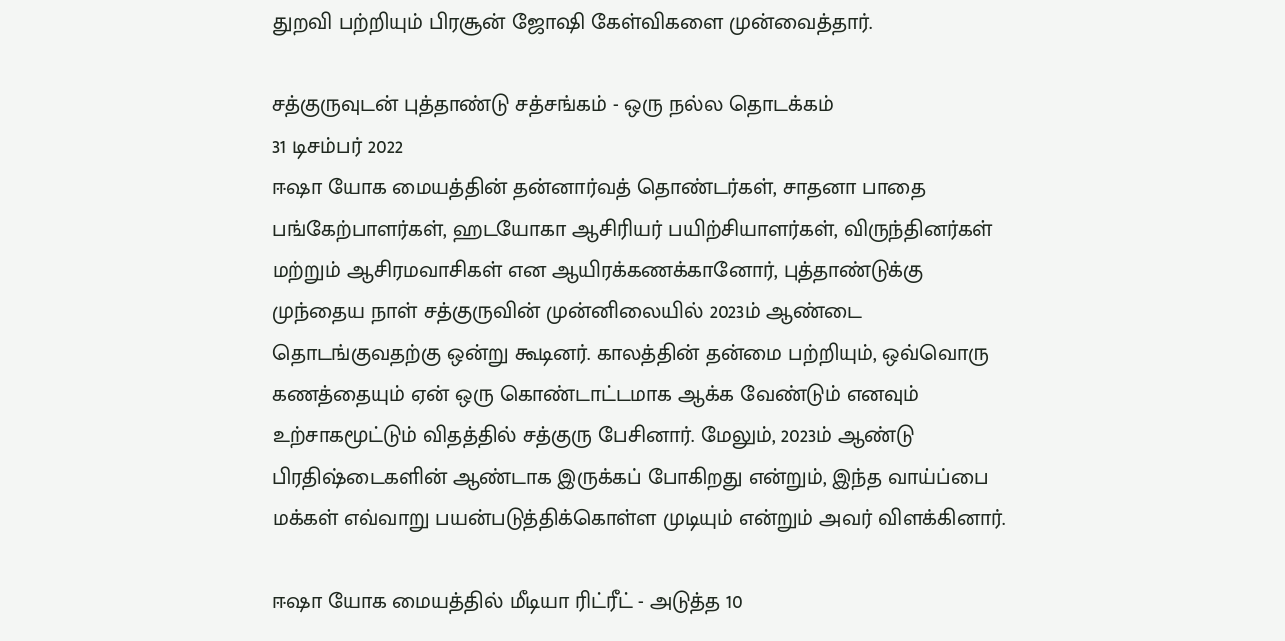துறவி பற்றியும் பிரசூன் ஜோஷி கேள்விகளை முன்வைத்தார்.

சத்குருவுடன் புத்தாண்டு சத்சங்கம் - ஒரு நல்ல தொடக்கம்
31 டிசம்பர் 2022
ஈஷா யோக மையத்தின் தன்னார்வத் தொண்டர்கள், சாதனா பாதை பங்கேற்பாளர்கள், ஹடயோகா ஆசிரியர் பயிற்சியாளர்கள், விருந்தினர்கள் மற்றும் ஆசிரமவாசிகள் என ஆயிரக்கணக்கானோர், புத்தாண்டுக்கு முந்தைய நாள் சத்குருவின் முன்னிலையில் 2023ம் ஆண்டை தொடங்குவதற்கு ஒன்று கூடினர். காலத்தின் தன்மை பற்றியும், ஒவ்வொரு கணத்தையும் ஏன் ஒரு கொண்டாட்டமாக ஆக்க வேண்டும் எனவும் உற்சாகமூட்டும் விதத்தில் சத்குரு பேசினார். மேலும், 2023ம் ஆண்டு பிரதிஷ்டைகளின் ஆண்டாக இருக்கப் போகிறது என்றும், இந்த வாய்ப்பை மக்கள் எவ்வாறு பயன்படுத்திக்கொள்ள முடியும் என்றும் அவர் விளக்கினார்.

ஈஷா யோக மையத்தில் மீடியா ரிட்ரீட் - அடுத்த 10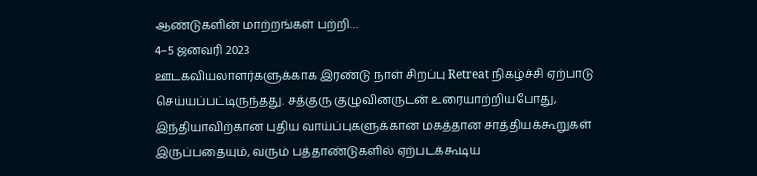ஆண்டுகளின் மாற்றங்கள் பற்றி…
4–5 ஜனவரி 2023
ஊடகவியலாளர்களுக்காக இரண்டு நாள் சிறப்பு Retreat நிகழ்ச்சி ஏற்பாடு செய்யப்பட்டிருந்தது. சத்குரு குழுவினருடன் உரையாற்றியபோது, இந்தியாவிற்கான புதிய வாய்ப்புகளுக்கான மகத்தான சாத்தியக்கூறுகள் இருப்பதையும், வரும் பத்தாண்டுகளில் ஏற்படக்கூடிய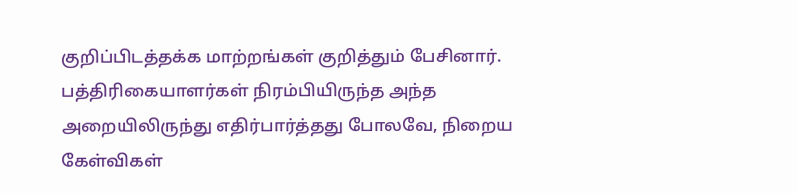குறிப்பிடத்தக்க மாற்றங்கள் குறித்தும் பேசினார். பத்திரிகையாளர்கள் நிரம்பியிருந்த அந்த அறையிலிருந்து எதிர்பார்த்தது போலவே, நிறைய கேள்விகள்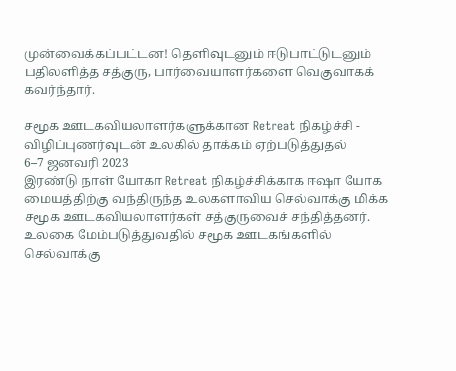முன்வைக்கப்பட்டன! தெளிவுடனும் ஈடுபாட்டுடனும் பதிலளித்த சத்குரு, பார்வையாளர்களை வெகுவாகக் கவர்ந்தார்.

சமூக ஊடகவியலாளர்களுக்கான Retreat நிகழ்ச்சி - விழிப்புணர்வுடன் உலகில் தாக்கம் ஏற்படுத்துதல்
6–7 ஜனவரி 2023
இரண்டு நாள் யோகா Retreat நிகழ்ச்சிக்காக ஈஷா யோக மையத்திற்கு வந்திருந்த உலகளாவிய செல்வாக்கு மிக்க சமூக ஊடகவியலாளர்கள் சத்குருவைச் சந்தித்தனர். உலகை மேம்படுத்துவதில் சமூக ஊடகங்களில் செல்வாக்கு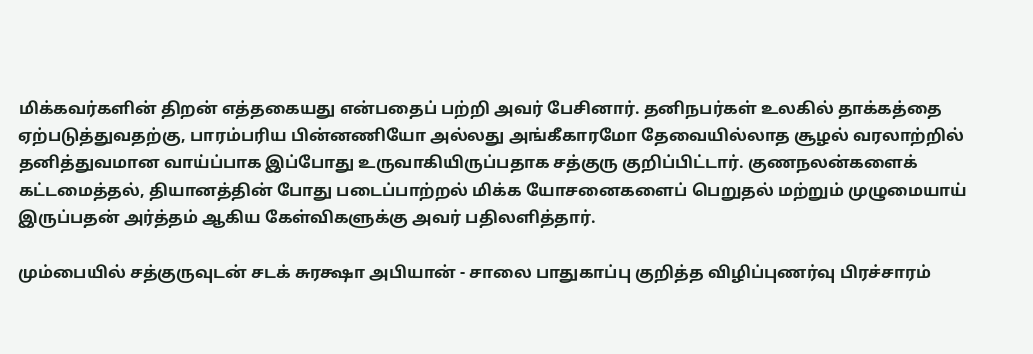மிக்கவர்களின் திறன் எத்தகையது என்பதைப் பற்றி அவர் பேசினார். தனிநபர்கள் உலகில் தாக்கத்தை ஏற்படுத்துவதற்கு, பாரம்பரிய பின்னணியோ அல்லது அங்கீகாரமோ தேவையில்லாத சூழல் வரலாற்றில் தனித்துவமான வாய்ப்பாக இப்போது உருவாகியிருப்பதாக சத்குரு குறிப்பிட்டார். குணநலன்களைக் கட்டமைத்தல், தியானத்தின் போது படைப்பாற்றல் மிக்க யோசனைகளைப் பெறுதல் மற்றும் முழுமையாய் இருப்பதன் அர்த்தம் ஆகிய கேள்விகளுக்கு அவர் பதிலளித்தார்.

மும்பையில் சத்குருவுடன் சடக் சுரக்ஷா அபியான் - சாலை பாதுகாப்பு குறித்த விழிப்புணர்வு பிரச்சாரம்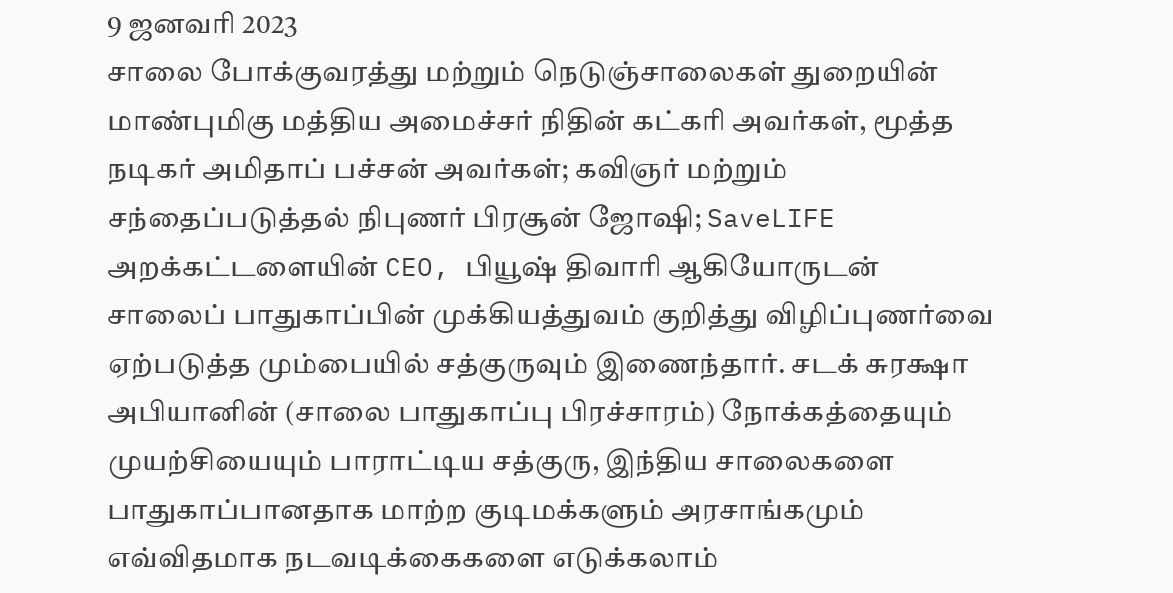9 ஜனவரி 2023
சாலை போக்குவரத்து மற்றும் நெடுஞ்சாலைகள் துறையின் மாண்புமிகு மத்திய அமைச்சர் நிதின் கட்கரி அவர்கள், மூத்த நடிகர் அமிதாப் பச்சன் அவர்கள்; கவிஞர் மற்றும் சந்தைப்படுத்தல் நிபுணர் பிரசூன் ஜோஷி; SaveLIFE அறக்கட்டளையின் CEO, பியூஷ் திவாரி ஆகியோருடன் சாலைப் பாதுகாப்பின் முக்கியத்துவம் குறித்து விழிப்புணர்வை ஏற்படுத்த மும்பையில் சத்குருவும் இணைந்தார். சடக் சுரக்ஷா அபியானின் (சாலை பாதுகாப்பு பிரச்சாரம்) நோக்கத்தையும் முயற்சியையும் பாராட்டிய சத்குரு, இந்திய சாலைகளை பாதுகாப்பானதாக மாற்ற குடிமக்களும் அரசாங்கமும் எவ்விதமாக நடவடிக்கைகளை எடுக்கலாம்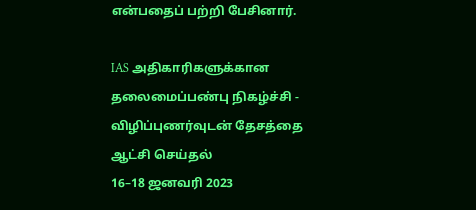என்பதைப் பற்றி பேசினார்.

IAS அதிகாரிகளுக்கான தலைமைப்பண்பு நிகழ்ச்சி - விழிப்புணர்வுடன் தேசத்தை ஆட்சி செய்தல்
16–18 ஜனவரி 2023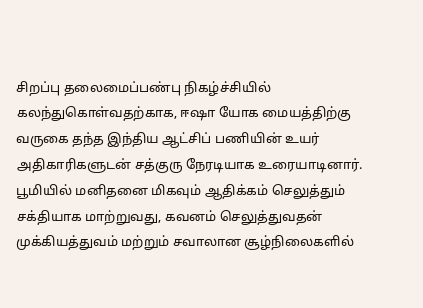சிறப்பு தலைமைப்பண்பு நிகழ்ச்சியில் கலந்துகொள்வதற்காக, ஈஷா யோக மையத்திற்கு வருகை தந்த இந்திய ஆட்சிப் பணியின் உயர் அதிகாரிகளுடன் சத்குரு நேரடியாக உரையாடினார். பூமியில் மனிதனை மிகவும் ஆதிக்கம் செலுத்தும் சக்தியாக மாற்றுவது, கவனம் செலுத்துவதன் முக்கியத்துவம் மற்றும் சவாலான சூழ்நிலைகளில்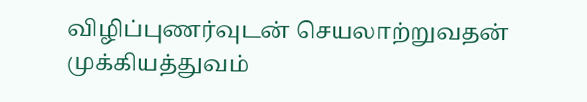விழிப்புணர்வுடன் செயலாற்றுவதன் முக்கியத்துவம்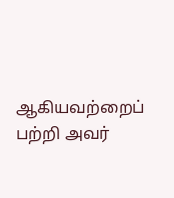ஆகியவற்றைப் பற்றி அவர்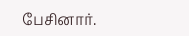பேசினார்.